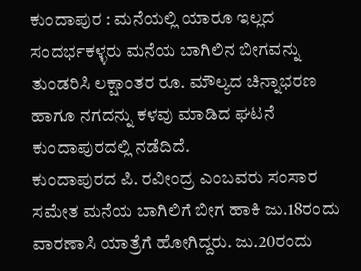ಕುಂದಾಪುರ : ಮನೆಯಲ್ಲಿ ಯಾರೂ ಇಲ್ಲದ ಸಂದರ್ಭಕಳ್ಳರು ಮನೆಯ ಬಾಗಿಲಿನ ಬೀಗವನ್ನು ತುಂಡರಿಸಿ ಲಕ್ಷಾಂತರ ರೂ. ಮೌಲ್ಯದ ಚಿನ್ನಾಭರಣ ಹಾಗೂ ನಗದನ್ನು ಕಳವು ಮಾಡಿದ ಘಟನೆ ಕುಂದಾಪುರದಲ್ಲಿ ನಡೆದಿದೆ.
ಕುಂದಾಪುರದ ಪಿ. ರವೀಂದ್ರ ಎಂಬವರು ಸಂಸಾರ ಸಮೇತ ಮನೆಯ ಬಾಗಿಲಿಗೆ ಬೀಗ ಹಾಕಿ ಜು.18ರಂದು ವಾರಣಾಸಿ ಯಾತ್ರೆಗೆ ಹೋಗಿದ್ದರು. ಜು.20ರಂದು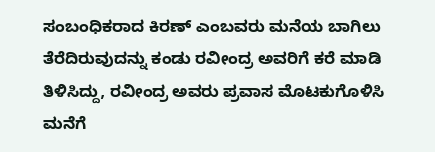ಸಂಬಂಧಿಕರಾದ ಕಿರಣ್ ಎಂಬವರು ಮನೆಯ ಬಾಗಿಲು ತೆರೆದಿರುವುದನ್ನು ಕಂಡು ರವೀಂದ್ರ ಅವರಿಗೆ ಕರೆ ಮಾಡಿ ತಿಳಿಸಿದ್ದು, ರವೀಂದ್ರ ಅವರು ಪ್ರವಾಸ ಮೊಟಕುಗೊಳಿಸಿ ಮನೆಗೆ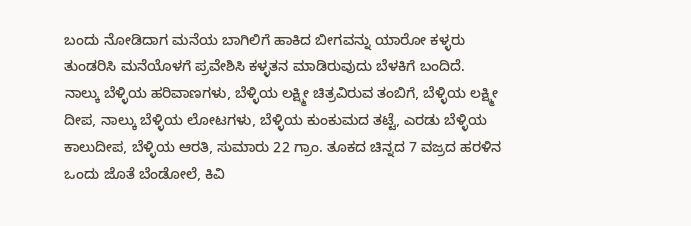ಬಂದು ನೋಡಿದಾಗ ಮನೆಯ ಬಾಗಿಲಿಗೆ ಹಾಕಿದ ಬೀಗವನ್ನು ಯಾರೋ ಕಳ್ಳರು ತುಂಡರಿಸಿ ಮನೆಯೊಳಗೆ ಪ್ರವೇಶಿಸಿ ಕಳ್ಳತನ ಮಾಡಿರುವುದು ಬೆಳಕಿಗೆ ಬಂದಿದೆ.
ನಾಲ್ಕು ಬೆಳ್ಳಿಯ ಹರಿವಾಣಗಳು, ಬೆಳ್ಳಿಯ ಲಕ್ಷ್ಮೀ ಚಿತ್ರವಿರುವ ತಂಬಿಗೆ, ಬೆಳ್ಳಿಯ ಲಕ್ಷ್ಮೀ ದೀಪ, ನಾಲ್ಕು ಬೆಳ್ಳಿಯ ಲೋಟಗಳು, ಬೆಳ್ಳಿಯ ಕುಂಕುಮದ ತಟ್ಟೆ, ಎರಡು ಬೆಳ್ಳಿಯ ಕಾಲುದೀಪ, ಬೆಳ್ಳಿಯ ಆರತಿ, ಸುಮಾರು 22 ಗ್ರಾಂ. ತೂಕದ ಚಿನ್ನದ 7 ವಜ್ರದ ಹರಳಿನ ಒಂದು ಜೊತೆ ಬೆಂಡೋಲೆ, ಕಿವಿ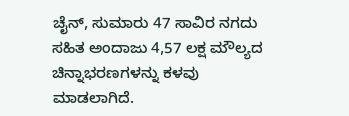ಚೈನ್, ಸುಮಾರು 47 ಸಾವಿರ ನಗದು ಸಹಿತ ಅಂದಾಜು 4,57 ಲಕ್ಷ ಮೌಲ್ಯದ ಚಿನ್ನಾಭರಣಗಳನ್ನು ಕಳವು ಮಾಡಲಾಗಿದೆ.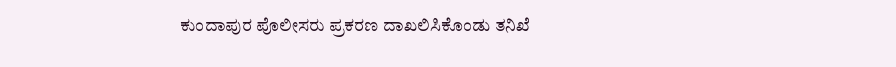ಕುಂದಾಪುರ ಪೊಲೀಸರು ಪ್ರಕರಣ ದಾಖಲಿಸಿಕೊಂಡು ತನಿಖೆ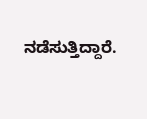ನಡೆಸುತ್ತಿದ್ದಾರೆ.